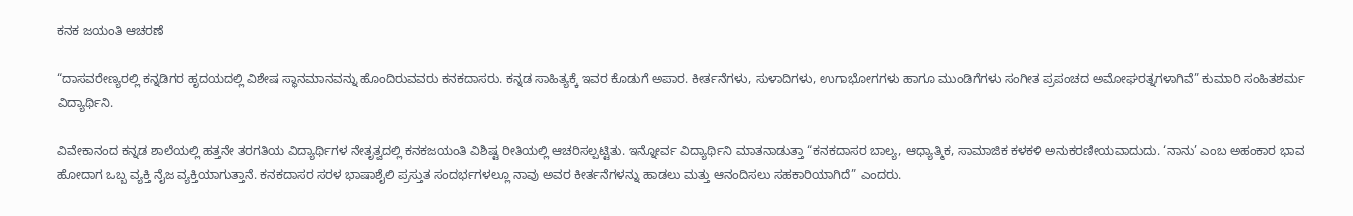ಕನಕ ಜಯಂತಿ ಆಚರಣೆ

“ದಾಸವರೇಣ್ಯರಲ್ಲಿ ಕನ್ನಡಿಗರ ಹೃದಯದಲ್ಲಿ ವಿಶೇಷ ಸ್ಥಾನಮಾನವನ್ನು ಹೊಂದಿರುವವರು ಕನಕದಾಸರು. ಕನ್ನಡ ಸಾಹಿತ್ಯಕ್ಕೆ ಇವರ ಕೊಡುಗೆ ಅಪಾರ. ಕೀರ್ತನೆಗಳು, ಸುಳಾದಿಗಳು, ಉಗಾಭೋಗಗಳು ಹಾಗೂ ಮುಂಡಿಗೆಗಳು ಸಂಗೀತ ಪ್ರಪಂಚದ ಅಮೋಘರತ್ನಗಳಾಗಿವೆ” ಕುಮಾರಿ ಸಂಹಿತಶರ್ಮ ವಿದ್ಯಾರ್ಥಿನಿ.

ವಿವೇಕಾನಂದ ಕನ್ನಡ ಶಾಲೆಯಲ್ಲಿ ಹತ್ತನೇ ತರಗತಿಯ ವಿದ್ಯಾರ್ಥಿಗಳ ನೇತೃತ್ವದಲ್ಲಿ ಕನಕಜಯಂತಿ ವಿಶಿಷ್ಟ ರೀತಿಯಲ್ಲಿ ಆಚರಿಸಲ್ಪಟ್ಟಿತು. ಇನ್ನೋರ್ವ ವಿದ್ಯಾರ್ಥಿನಿ ಮಾತನಾಡುತ್ತಾ “ಕನಕದಾಸರ ಬಾಲ್ಯ, ಆಧ್ಯಾತ್ಮಿಕ, ಸಾಮಾಜಿಕ ಕಳಕಳಿ ಅನುಕರಣೀಯವಾದುದು. ‘ನಾನು’ ಎಂಬ ಅಹಂಕಾರ ಭಾವ ಹೋದಾಗ ಒಬ್ಬ ವ್ಯಕ್ತಿ ನೈಜ ವ್ಯಕ್ತಿಯಾಗುತ್ತಾನೆ. ಕನಕದಾಸರ ಸರಳ ಭಾಷಾಶೈಲಿ ಪ್ರಸ್ತುತ ಸಂದರ್ಭಗಳಲ್ಲೂ ನಾವು ಅವರ ಕೀರ್ತನೆಗಳನ್ನು ಹಾಡಲು ಮತ್ತು ಆನಂದಿಸಲು ಸಹಕಾರಿಯಾಗಿದೆ” ಎಂದರು.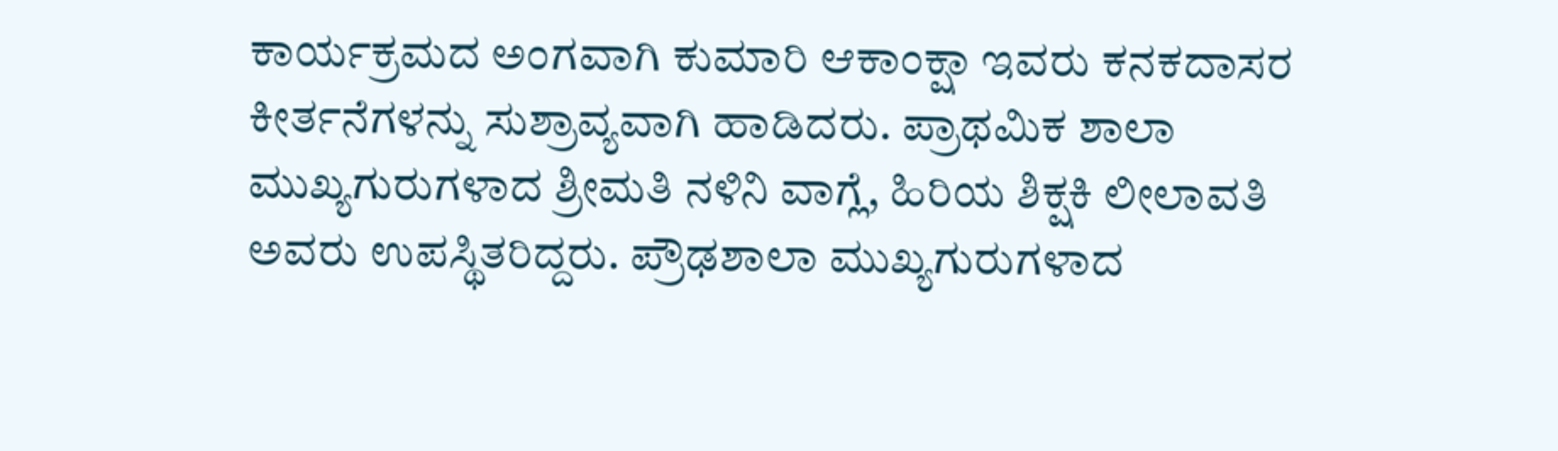ಕಾರ್ಯಕ್ರಮದ ಅಂಗವಾಗಿ ಕುಮಾರಿ ಆಕಾಂಕ್ಷಾ ಇವರು ಕನಕದಾಸರ ಕೀರ್ತನೆಗಳನ್ನು ಸುಶ್ರಾವ್ಯವಾಗಿ ಹಾಡಿದರು. ಪ್ರಾಥಮಿಕ ಶಾಲಾ ಮುಖ್ಯಗುರುಗಳಾದ ಶ್ರೀಮತಿ ನಳಿನಿ ವಾಗ್ಲೆ, ಹಿರಿಯ ಶಿಕ್ಷಕಿ ಲೀಲಾವತಿ ಅವರು ಉಪಸ್ಥಿತರಿದ್ದರು. ಪ್ರೌಢಶಾಲಾ ಮುಖ್ಯಗುರುಗಳಾದ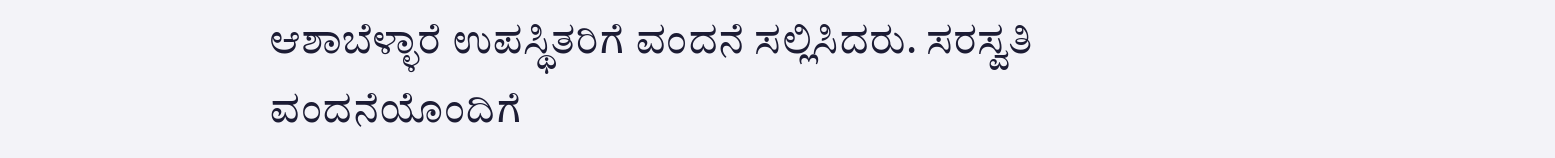ಆಶಾಬೆಳ್ಳಾರೆ ಉಪಸ್ಥಿತರಿಗೆ ವಂದನೆ ಸಲ್ಲಿಸಿದರು. ಸರಸ್ವತಿ ವಂದನೆಯೊಂದಿಗೆ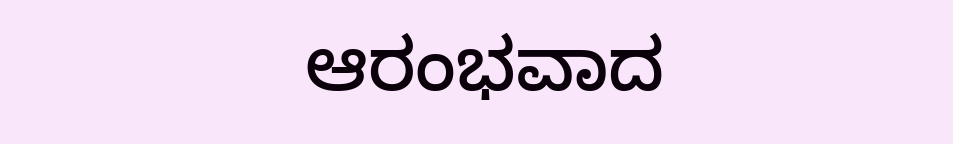ಆರಂಭವಾದ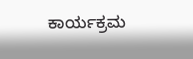ಕಾರ್ಯಕ್ರಮ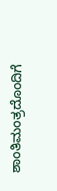ಶಾಂತಿಮಂತ್ರದೊಂದಿಗೆ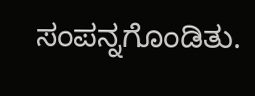ಸಂಪನ್ನಗೊಂಡಿತು.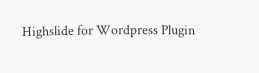Highslide for Wordpress Plugin